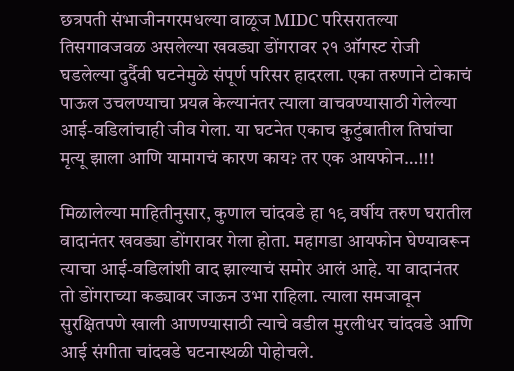छत्रपती संभाजीनगरमधल्या वाळूज MIDC परिसरातल्या तिसगावजवळ असलेल्या खवड्या डोंगरावर २१ ऑगस्ट रोजी घडलेल्या दुर्दैवी घटनेमुळे संपूर्ण परिसर हादरला. एका तरुणाने टोकाचं पाऊल उचलण्याचा प्रयत्न केल्यानंतर त्याला वाचवण्यासाठी गेलेल्या आई-वडिलांचाही जीव गेला. या घटनेत एकाच कुटुंबातील तिघांचा मृत्यू झाला आणि यामागचं कारण काय? तर एक आयफोन…!!!

मिळालेल्या माहितीनुसार, कुणाल चांदवडे हा १९ वर्षीय तरुण घरातील वादानंतर खवड्या डोंगरावर गेला होता. महागडा आयफोन घेण्यावरून त्याचा आई-वडिलांशी वाद झाल्याचं समोर आलं आहे. या वादानंतर तो डोंगराच्या कड्यावर जाऊन उभा राहिला. त्याला समजावून सुरक्षितपणे खाली आणण्यासाठी त्याचे वडील मुरलीधर चांदवडे आणि आई संगीता चांदवडे घटनास्थळी पोहोचले.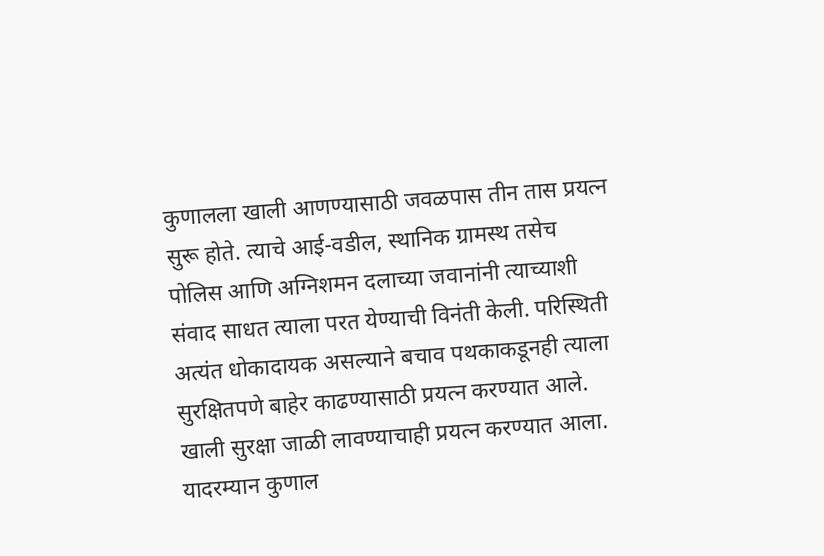कुणालला खाली आणण्यासाठी जवळपास तीन तास प्रयत्न सुरू होते. त्याचे आई-वडील, स्थानिक ग्रामस्थ तसेच पोलिस आणि अग्निशमन दलाच्या जवानांनी त्याच्याशी संवाद साधत त्याला परत येण्याची विनंती केली. परिस्थिती अत्यंत धोकादायक असल्याने बचाव पथकाकडूनही त्याला सुरक्षितपणे बाहेर काढण्यासाठी प्रयत्न करण्यात आले. खाली सुरक्षा जाळी लावण्याचाही प्रयत्न करण्यात आला.
यादरम्यान कुणाल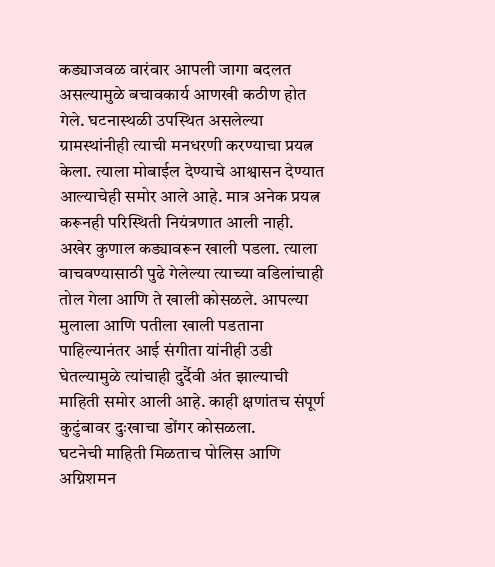कड्याजवळ वारंवार आपली जागा बदलत असल्यामुळे बचावकार्य आणखी कठीण होत गेले. घटनास्थळी उपस्थित असलेल्या ग्रामस्थांनीही त्याची मनधरणी करण्याचा प्रयत्न केला. त्याला मोबाईल देण्याचे आश्वासन देण्यात आल्याचेही समोर आले आहे. मात्र अनेक प्रयत्न करूनही परिस्थिती नियंत्रणात आली नाही. अखेर कुणाल कड्यावरून खाली पडला. त्याला वाचवण्यासाठी पुढे गेलेल्या त्याच्या वडिलांचाही तोल गेला आणि ते खाली कोसळले. आपल्या मुलाला आणि पतीला खाली पडताना पाहिल्यानंतर आई संगीता यांनीही उडी घेतल्यामुळे त्यांचाही दुर्दैवी अंत झाल्याची माहिती समोर आली आहे. काही क्षणांतच संपूर्ण कुटुंबावर दुःखाचा डोंगर कोसळला.
घटनेची माहिती मिळताच पोलिस आणि अग्निशमन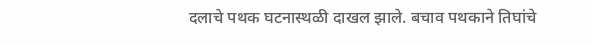दलाचे पथक घटनास्थळी दाखल झाले. बचाव पथकाने तिघांचे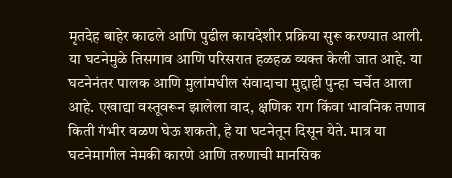मृतदेह बाहेर काढले आणि पुढील कायदेशीर प्रक्रिया सुरू करण्यात आली. या घटनेमुळे तिसगाव आणि परिसरात हळहळ व्यक्त केली जात आहे. या घटनेनंतर पालक आणि मुलांमधील संवादाचा मुद्दाही पुन्हा चर्चेत आला आहे. एखाद्या वस्तूवरून झालेला वाद, क्षणिक राग किंवा भावनिक तणाव किती गंभीर वळण घेऊ शकतो, हे या घटनेतून दिसून येते. मात्र या घटनेमागील नेमकी कारणे आणि तरुणाची मानसिक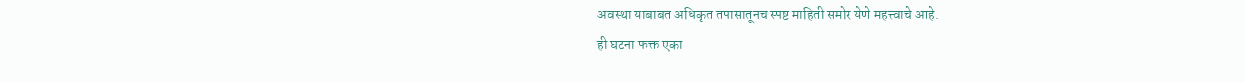अवस्था याबाबत अधिकृत तपासातूनच स्पष्ट माहिती समोर येणे महत्त्वाचे आहे.
ही घटना फक्त एका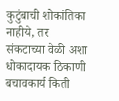कुटुंबाची शोकांतिका नाहीये, तर संकटाच्या वेळी अशा धोकादायक ठिकाणी बचावकार्य किती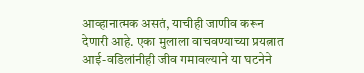आव्हानात्मक असतं, याचीही जाणीव करून देणारी आहे. एका मुलाला वाचवण्याच्या प्रयत्नात आई-वडिलांनीही जीव गमावल्याने या घटनेने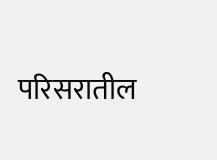परिसरातील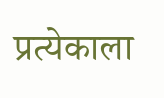प्रत्येकाला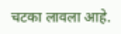चटका लावला आहे.